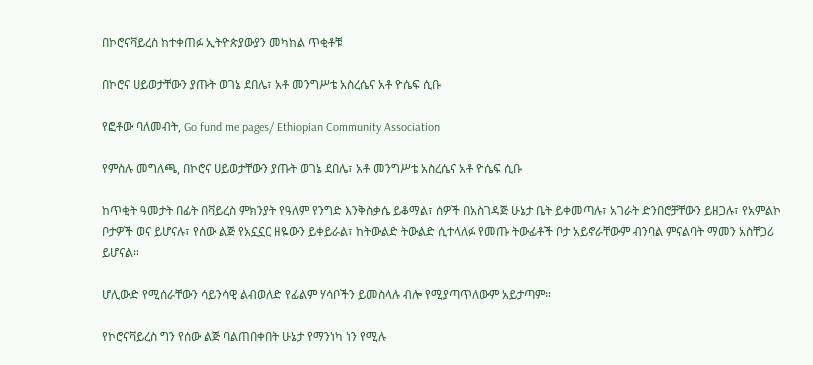በኮሮናቫይረስ ከተቀጠፉ ኢትዮጵያውያን መካከል ጥቂቶቹ

በኮሮና ሀይወታቸውን ያጡት ወገኔ ደበሌ፣ አቶ መንግሥቴ አስረሴና አቶ ዮሴፍ ሲቡ

የፎቶው ባለመብት, Go fund me pages/ Ethiopian Community Association

የምስሉ መግለጫ, በኮሮና ሀይወታቸውን ያጡት ወገኔ ደበሌ፣ አቶ መንግሥቴ አስረሴና አቶ ዮሴፍ ሲቡ

ከጥቂት ዓመታት በፊት በቫይረስ ምክንያት የዓለም የንግድ እንቅስቃሴ ይቆማል፣ ሰዎች በአስገዳጅ ሁኔታ ቤት ይቀመጣሉ፣ አገራት ድንበሮቻቸውን ይዘጋሉ፣ የአምልኮ ቦታዎች ወና ይሆናሉ፣ የሰው ልጅ የአኗኗር ዘዬውን ይቀይራል፣ ከትውልድ ትውልድ ሲተላለፉ የመጡ ትውፊቶች ቦታ አይኖራቸውም ብንባል ምናልባት ማመን አስቸጋሪ ይሆናል።

ሆሊውድ የሚሰራቸውን ሳይንሳዊ ልብወለድ የፊልም ሃሳቦችን ይመስላሉ ብሎ የሚያጣጥለውም አይታጣም።

የኮሮናቫይረስ ግን የሰው ልጅ ባልጠበቀበት ሁኔታ የማንነካ ነን የሚሉ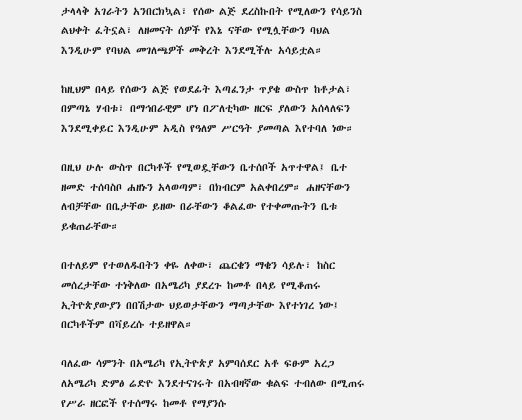ታላላቅ አገራትን አንበርክኳል፣ የሰው ልጅ ደረስኩበት የሚለውን የሳይንስ ልህቀት ፈትኗል፣ ለዘመናት ሰዎች የእኔ ናቸው የሚሏቸውን ባህል እንዲሁም የባህል መገለጫዎች መቅረት እንደሚችሉ አሳይቷል።

ከዚህም በላይ የሰውን ልጅ የወደፊት እጣፈንታ ጥያቄ ውስጥ ከቶታል፣ በምጣኔ ሃብቱ፣ በማኅበራዊም ሆነ በፖለቲካው ዘርፍ ያለውን አሰላለፍን እንደሚቀይር እንዲሁም አዲስ የዓለም ሥርዓት ያመጣል እየተባለ ነው።

በዚህ ሁሉ ውስጥ በርካቶች የሚወዷቸውን ቤተሰቦች አጥተዋል፤ ቤተ ዘመድ ተሰባስቦ ሐዘኑን አላወጣም፣ በክብርም አልቀበረም። ሐዘናቸውን ለብቻቸው በቤታቸው ይዘው በራቸውን ቆልፈው የተቀመጡትን ቤቱ ይቁጠራቸው።

በተለይም የተወለዱበትን ቀዬ ለቀው፣ ጨርቄን ማቄን ሳይሉ፣ ከስር መሰረታቸው ተነቅለው በአሜሪካ ያደረጉ ከመቶ በላይ የሚቆጠሩ ኢትዮጵያውያን በበሽታው ህይወታቸውን ማጣታቸው እየተነገረ ነው፤ በርካቶችም በቫይረሱ ተይዘዋል።

ባለፈው ሳምንት በአሜሪካ የኢትዮጵያ አምባሰደር አቶ ፍፁም አረጋ ለአሜሪካ ድምፅ ሬድዮ እንደተናገሩት በአብዛኛው ቁልፍ ተብለው በሚጠሩ የሥራ ዘርፎች የተሰማሩ ከመቶ የማያንሱ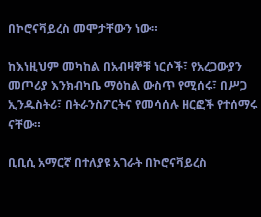በኮሮናቫይረስ መሞታቸውን ነው።

ከእነዚህም መካከል በአብዛኞቹ ነርሶች፣ የአረጋውያን መጦሪያ እንክብካቤ ማዕከል ውስጥ የሚሰሩ፣ በሥጋ ኢንዱስትሪ፣ በትራንስፖርትና የመሳሰሉ ዘርፎች የተሰማሩ ናቸው።

ቢቢሲ አማርኛ በተለያዩ አገራት በኮሮናቫይረስ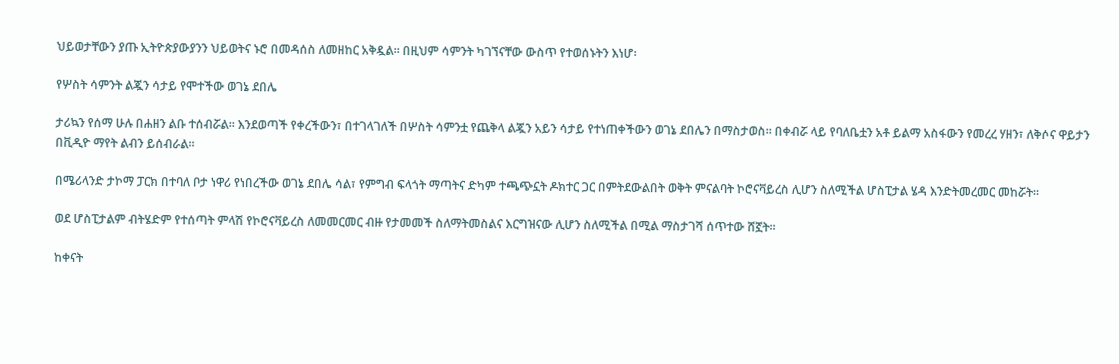ህይወታቸውን ያጡ ኢትዮጵያውያንን ህይወትና ኑሮ በመዳሰስ ለመዘከር አቅዷል። በዚህም ሳምንት ካገኘናቸው ውስጥ የተወሰኑትን እነሆ፡

የሦስት ሳምንት ልጇን ሳታይ የሞተችው ወገኔ ደበሌ

ታሪኳን የሰማ ሁሉ በሐዘን ልቡ ተሰብሯል። እንደወጣች የቀረችውን፣ በተገላገለች በሦስት ሳምንቷ የጨቅላ ልጇን አይን ሳታይ የተነጠቀችውን ወገኔ ደበሌን በማስታወስ። በቀብሯ ላይ የባለቤቷን አቶ ይልማ አስፋውን የመረረ ሃዘን፣ ለቅሶና ዋይታን በቪዲዮ ማየት ልብን ይሰብራል።

በሜሪላንድ ታኮማ ፓርክ በተባለ ቦታ ነዋሪ የነበረችው ወገኔ ደበሌ ሳል፣ የምግብ ፍላጎት ማጣትና ድካም ተጫጭኗት ዶክተር ጋር በምትደውልበት ወቅት ምናልባት ኮሮናቫይረስ ሊሆን ስለሚችል ሆስፒታል ሄዳ እንድትመረመር መከሯት።

ወደ ሆስፒታልም ብትሄድም የተሰጣት ምላሽ የኮሮናቫይረስ ለመመርመር ብዙ የታመመች ስለማትመስልና እርግዝናው ሊሆን ስለሚችል በሚል ማስታገሻ ሰጥተው ሸኟት።

ከቀናት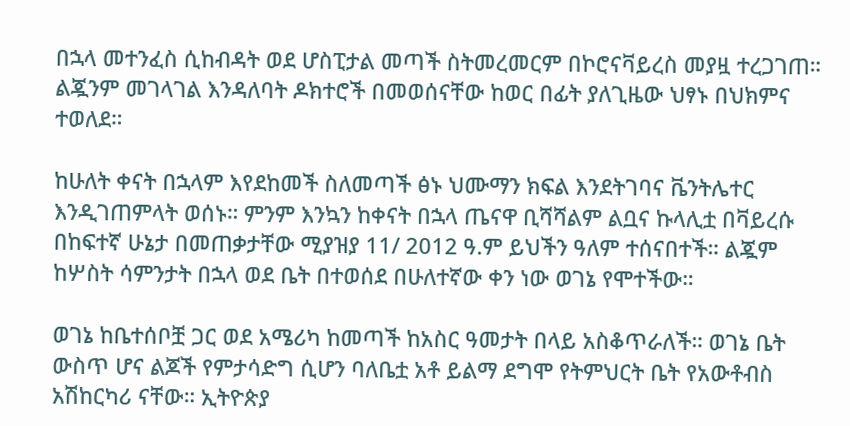በኋላ መተንፈስ ሲከብዳት ወደ ሆስፒታል መጣች ስትመረመርም በኮሮናቫይረስ መያዟ ተረጋገጠ። ልጇንም መገላገል እንዳለባት ዶክተሮች በመወሰናቸው ከወር በፊት ያለጊዜው ህፃኑ በህክምና ተወለደ።

ከሁለት ቀናት በኋላም እየደከመች ስለመጣች ፅኑ ህሙማን ክፍል እንደትገባና ቬንትሌተር እንዲገጠምላት ወሰኑ። ምንም እንኳን ከቀናት በኋላ ጤናዋ ቢሻሻልም ልቧና ኩላሊቷ በቫይረሱ በከፍተኛ ሁኔታ በመጠቃታቸው ሚያዝያ 11/ 2012 ዓ.ም ይህችን ዓለም ተሰናበተች። ልጇም ከሦስት ሳምንታት በኋላ ወደ ቤት በተወሰደ በሁለተኛው ቀን ነው ወገኔ የሞተችው።

ወገኔ ከቤተሰቦቿ ጋር ወደ አሜሪካ ከመጣች ከአስር ዓመታት በላይ አስቆጥራለች። ወገኔ ቤት ውስጥ ሆና ልጆች የምታሳድግ ሲሆን ባለቤቷ አቶ ይልማ ደግሞ የትምህርት ቤት የአውቶብስ አሽከርካሪ ናቸው። ኢትዮጵያ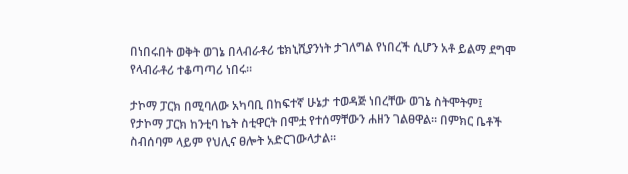በነበሩበት ወቅት ወገኔ በላብራቶሪ ቴክኒሺያንነት ታገለግል የነበረች ሲሆን አቶ ይልማ ደግሞ የላብራቶሪ ተቆጣጣሪ ነበሩ።

ታኮማ ፓርክ በሚባለው አካባቢ በከፍተኛ ሁኔታ ተወዳጅ ነበረቸው ወገኔ ስትሞትም፤ የታኮማ ፓርክ ከንቲባ ኬት ስቲዋርት በሞቷ የተሰማቸውን ሐዘን ገልፀዋል። በምክር ቤቶች ስብሰባም ላይም የህሊና ፀሎት አድርገውላታል።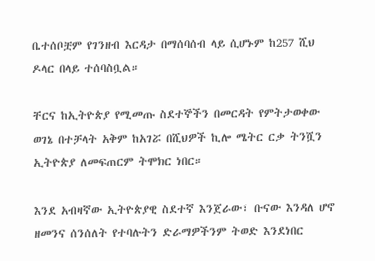ቤተሰቦቿም የገንዘብ እርዳታ በማሰባሰብ ላይ ሲሆኑም ከ257 ሺህ ዶላር በላይ ተሰባስቧል።

ቸርና ከኢትዮጵያ የሚመጡ ስደተኞችን በመርዳት የምትታወቀው ወገኔ በተቻላት አቅም ከአገሯ በሺህዎች ኪሎ ሜትር ርቃ ትንሿን ኢትዮጵያ ለመፍጠርም ትሞክር ነበር።

እንደ አብዛኛው ኢትዮጵያዊ ስደተኛ እንጀራው፣ ቡናው እንዳለ ሆኖ ዘመንና ሰንሰለት የተባሉትን ድራማዎችንም ትወድ እንደነበር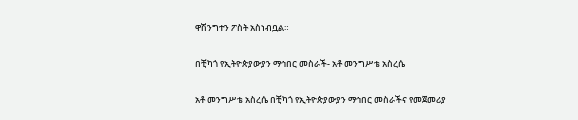ዋሽንግተን ፖስት አስነብቧል።

በቺካጎ የኢትዮጵያውያን ማኅበር መስራች- አቶ መንግሥቴ አስረሴ

አቶ መንግሥቴ አስረሴ በቺካጎ የኢትዮጵያውያን ማኅበር መስራችና የመጀመሪያ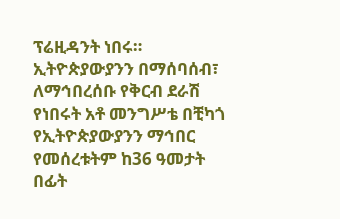ፕሬዚዳንት ነበሩ። ኢትዮጵያውያንን በማሰባሰብ፣ ለማኅበረሰቡ የቅርብ ደራሽ የነበሩት አቶ መንግሥቴ በቺካጎ የኢትዮጵያውያንን ማኅበር የመሰረቱትም ከ36 ዓመታት በፊት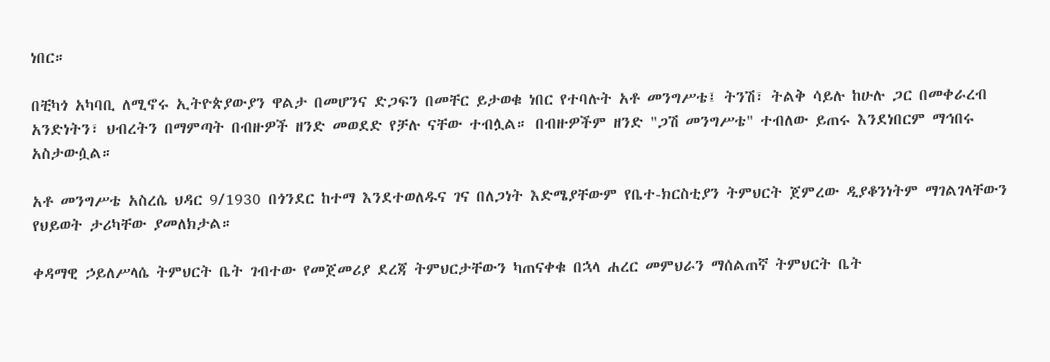ነበር።

በቺካጎ አካባቢ ለሚኖሩ ኢትዮጵያውያን ዋልታ በመሆንና ድጋፍን በመቸር ይታወቁ ነበር የተባሉት አቶ መንግሥቴ፤ ትንሽ፣ ትልቅ ሳይሉ ከሁሉ ጋር በመቀራረብ አንድነትን፣ ህብረትን በማምጣት በብዙዎች ዘንድ መወደድ የቻሉ ናቸው ተብሏል። በብዙዎችም ዘንድ "ጋሽ መንግሥቴ" ተብለው ይጠሩ እንደነበርም ማኅበሩ አስታውሷል።

አቶ መንግሥቴ አስረሴ ህዳር 9/1930 በጎንደር ከተማ እንደተወለዱና ገና በለጋነት እድሜያቸውም የቤተ-ክርስቲያን ትምህርት ጀምረው ዲያቆንነትም ማገልገላቸውን የህይወት ታሪካቸው ያመለክታል።

ቀዳማዊ ኃይለሥላሴ ትምህርት ቤት ገብተው የመጀመሪያ ደረጃ ትምህርታቸውን ካጠናቀቁ በኋላ ሐረር መምህራን ማሰልጠኛ ትምህርት ቤት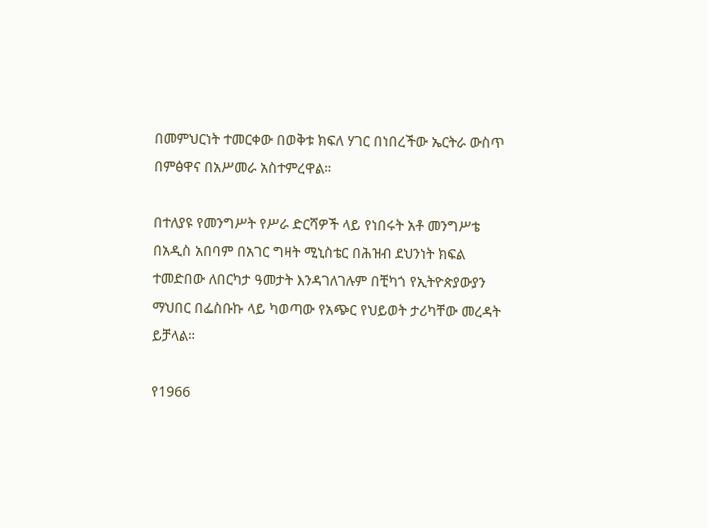በመምህርነት ተመርቀው በወቅቱ ክፍለ ሃገር በነበረችው ኤርትራ ውስጥ በምፅዋና በአሥመራ አስተምረዋል።

በተለያዩ የመንግሥት የሥራ ድርሻዎች ላይ የነበሩት አቶ መንግሥቴ በአዲስ አበባም በአገር ግዛት ሚኒስቴር በሕዝብ ደህንነት ክፍል ተመድበው ለበርካታ ዓመታት እንዳገለገሉም በቺካጎ የኢትዮጵያውያን ማህበር በፌስቡኩ ላይ ካወጣው የአጭር የህይወት ታሪካቸው መረዳት ይቻላል።

የ1966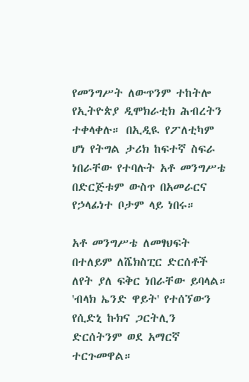የመንግሥት ለውጥንም ተከትሎ የኢትዮጵያ ዲሞክራቲክ ሕብረትን ተቀላቀሉ። በኢዲዪ የፖለቲካም ሆነ የትግል ታሪክ ከፍተኛ ስፍራ ነበራቸው የተባሉት አቶ መንግሥቴ በድርጅቱም ውስጥ በአመራርና የኃላፊነተ ቦታም ላይ ነበሩ።

አቶ መንግሥቴ ለመፃህፍት በተለይም ለሼክስፒር ድርሰቶች ለየት ያለ ፍቅር ነበራቸው ይባላል። 'ብላክ ኤንድ ዋይት' የተሰኘውን የሲድኒ ኩክና ጋርትሊን ድርሰትንም ወደ አማርኛ ተርጉመዋል።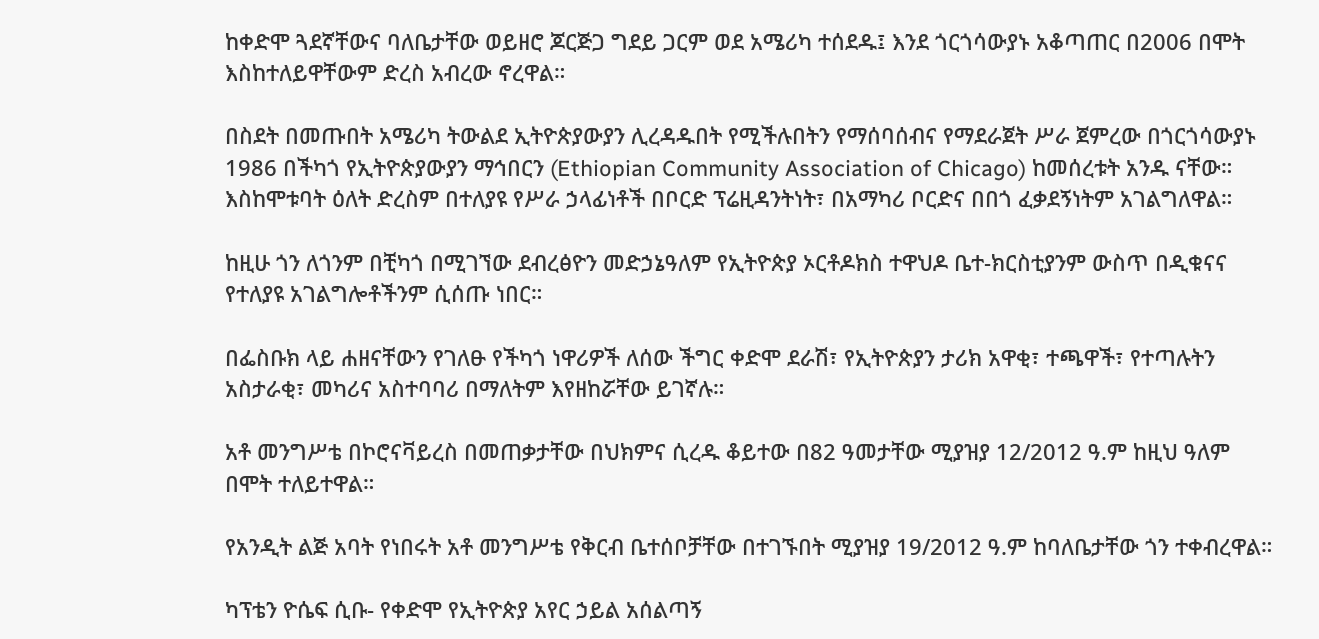ከቀድሞ ጓደኛቸውና ባለቤታቸው ወይዘሮ ጆርጅጋ ግደይ ጋርም ወደ አሜሪካ ተሰደዱ፤ እንደ ጎርጎሳውያኑ አቆጣጠር በ2006 በሞት እስከተለይዋቸውም ድረስ አብረው ኖረዋል።

በስደት በመጡበት አሜሪካ ትውልደ ኢትዮጵያውያን ሊረዳዱበት የሚችሉበትን የማሰባሰብና የማደራጀት ሥራ ጀምረው በጎርጎሳውያኑ 1986 በችካጎ የኢትዮጵያውያን ማኅበርን (Ethiopian Community Association of Chicago) ከመሰረቱት አንዱ ናቸው። እስከሞቱባት ዕለት ድረስም በተለያዩ የሥራ ኃላፊነቶች በቦርድ ፕሬዚዳንትነት፣ በአማካሪ ቦርድና በበጎ ፈቃደኝነትም አገልግለዋል።

ከዚሁ ጎን ለጎንም በቺካጎ በሚገኘው ደብረፅዮን መድኃኔዓለም የኢትዮጵያ ኦርቶዶክስ ተዋህዶ ቤተ-ክርስቲያንም ውስጥ በዲቁናና የተለያዩ አገልግሎቶችንም ሲሰጡ ነበር።

በፌስቡክ ላይ ሐዘናቸውን የገለፁ የችካጎ ነዋሪዎች ለሰው ችግር ቀድሞ ደራሽ፣ የኢትዮጵያን ታሪክ አዋቂ፣ ተጫዋች፣ የተጣሉትን አስታራቂ፣ መካሪና አስተባባሪ በማለትም እየዘከሯቸው ይገኛሉ።

አቶ መንግሥቴ በኮሮናቫይረስ በመጠቃታቸው በህክምና ሲረዱ ቆይተው በ82 ዓመታቸው ሚያዝያ 12/2012 ዓ.ም ከዚህ ዓለም በሞት ተለይተዋል።

የአንዲት ልጅ አባት የነበሩት አቶ መንግሥቴ የቅርብ ቤተሰቦቻቸው በተገኙበት ሚያዝያ 19/2012 ዓ.ም ከባለቤታቸው ጎን ተቀብረዋል።

ካፕቴን ዮሴፍ ሲቡ- የቀድሞ የኢትዮጵያ አየር ኃይል አሰልጣኝ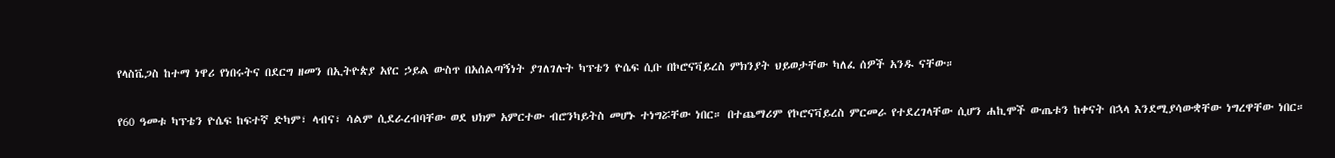የላስቬጋስ ከተማ ነዋሪ የነበሩትና በደርግ ዘመን በኢትዮጵያ አየር ኃይል ውስጥ በአሰልጣኝነት ያገለገሉት ካፕቴን ዮሴፍ ሲቡ በኮሮናቫይረስ ምክንያት ህይወታቸው ካለፈ ሰዎች አንዱ ናቸው።

የ60 ዓመቱ ካፕቴን ዮሴፍ ከፍተኛ ድካም፣ ላብና፣ ሳልም ሲደራረብባቸው ወደ ህክም አምርተው ብሮንካይትስ መሆኑ ተነግሯቸው ነበር። በተጨማሪም የኮሮናቫይረስ ምርመራ የተደረገላቸው ሲሆን ሐኪሞች ውጤቱን ከቀናት በኋላ እንደሚያሳውቋቸው ነግረዋቸው ነበር።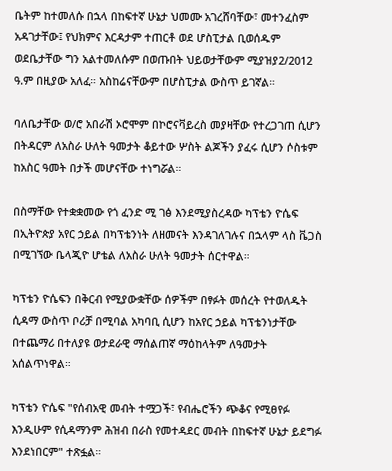ቤትም ከተመለሱ በኋላ በከፍተኛ ሁኔታ ህመሙ አገረሸባቸው፣ መተንፈስም አዳገታቸው፤ የህክምና እርዳታም ተጠርቶ ወደ ሆስፒታል ቢወሰዱም ወደቤታቸው ግን አልተመለሱም በወጡበት ህይወታቸውም ሚያዝያ2/2012 ዓ.ም በዚያው አለፈ። አስከሬናቸውም በሆስፒታል ውስጥ ይገኛል።

ባለቤታቸው ወ/ሮ አበራሽ ኦሮሞም በኮሮናቫይረስ መያዛቸው የተረጋገጠ ሲሆን በትዳርም ለአስራ ሁለት ዓመታት ቆይተው ሦስት ልጆችን ያፈሩ ሲሆን ሶስቱም ከአስር ዓመት በታች መሆናቸው ተነግሯል።

በስማቸው የተቋቋመው የጎ ፈንድ ሚ ገፅ እንደሚያስረዳው ካፕቴን ዮሴፍ በኢትዮጵያ አየር ኃይል በካፕቴንነት ለዘመናት እንዳገለገሉና በኋላም ላስ ቬጋስ በሚገኘው ቤላጂዮ ሆቴል ለአስራ ሁለት ዓመታት ሰርተዋል።

ካፕቴን ዮሴፍን በቅርብ የሚያውቋቸው ሰዎችም በፃፉት መሰረት የተወለዱት ሲዳማ ውስጥ ቦሪቻ በሚባል አካባቢ ሲሆን ከአየር ኃይል ካፕቴንነታቸው በተጨማሪ በተለያዩ ወታደራዊ ማሰልጠኛ ማዕከላትም ለዓመታት አሰልጥነዋል።

ካፕቴን ዮሴፍ "የሰብአዊ መብት ተሟጋች፣ የብሔሮችን ጭቆና የሚፀየፉ እንዲሁም የሲዳማንም ሕዝብ በራስ የመተዳደር መብት በከፍተኛ ሁኔታ ይደግፉ እንደነበርም" ተጽፏል።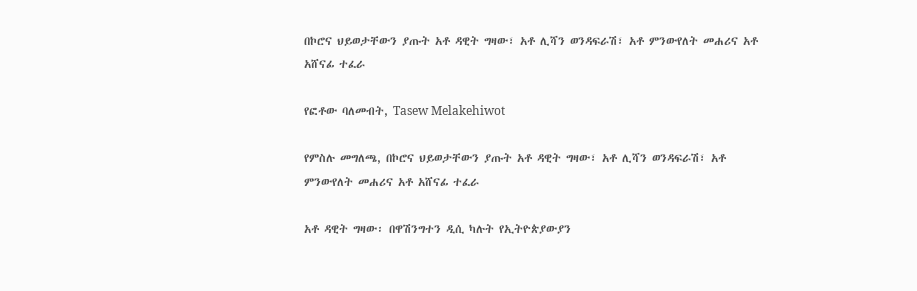በኮሮና ህይወታቸውን ያጡት አቶ ዳዊት ግዛው፣ አቶ ሊሻን ወንዳፍራሽ፣ አቶ ምንውየለት መሐሪና አቶ አሸናፊ ተፈራ

የፎቶው ባለመብት, Tasew Melakehiwot

የምስሉ መግለጫ, በኮሮና ህይወታቸውን ያጡት አቶ ዳዊት ግዛው፣ አቶ ሊሻን ወንዳፍራሽ፣ አቶ ምንውየለት መሐሪና አቶ አሸናፊ ተፈራ

አቶ ዳዊት ግዛው፡ በዋሽንግተን ዲሲ ካሉት የኢትዮጵያውያን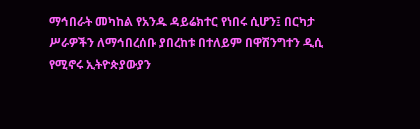ማኅበራት መካከል የአንዱ ዳይሬክተር የነበሩ ሲሆን፤ በርካታ ሥራዎችን ለማኅበረሰቡ ያበረከቱ በተለይም በዋሽንግተን ዲሲ የሚኖሩ ኢትዮጵያውያን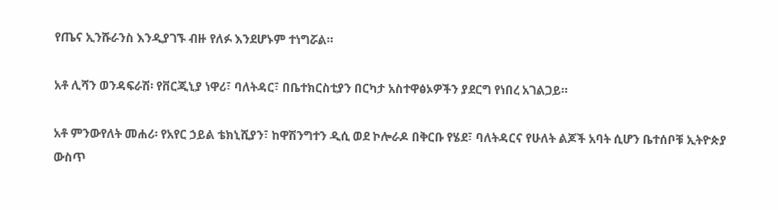የጤና ኢንሹራንስ እንዲያገኙ ብዙ የለፉ እንደሆኑም ተነግሯል።

አቶ ሊሻን ወንዳፍራሽ፡ የቨርጂኒያ ነዋሪ፣ ባለትዳር፣ በቤተክርስቲያን በርካታ አስተዋፅኦዎችን ያደርግ የነበረ አገልጋይ።

አቶ ምንውየለት መሐሪ፡ የአየር ኃይል ቴክኒሺያን፣ ከዋሽንግተን ዲሲ ወደ ኮሎራዶ በቅርቡ የሄደ፣ ባለትዳርና የሁለት ልጆች አባት ሲሆን ቤተሰቦቹ ኢትዮጵያ ውስጥ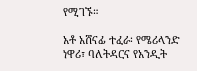የሚገኙ።

አቶ አሸናፊ ተፈራ፡ የሜሪላንድ ነዋሪ፣ ባለትዳርና የአንዲት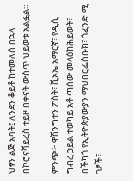ህፃን ልጅ አባት፤ ለንደን ቆይቶ ከተመለሰ በኋላ በኮሮናቫይረስ ተይዞ በቀናት ውስጥ ህይወቱ አልፏል።

ምንጭ፦ ዋሽንግተን ፖስት፣ ቪኦኤ አማርኛ፣ የዲሲ ግብረ ኃይል ተወካይ አቶ ጣሰው መላዕከሕይወት፣ በችካጎ የኢትዮጵያውያን ማህበርፌስቡክ፣ ጎፈንድ ሚ ገፆች፣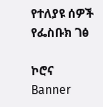የተለያዩ ሰዎች የፌስቡክ ገፅ

ኮሮና
Banner